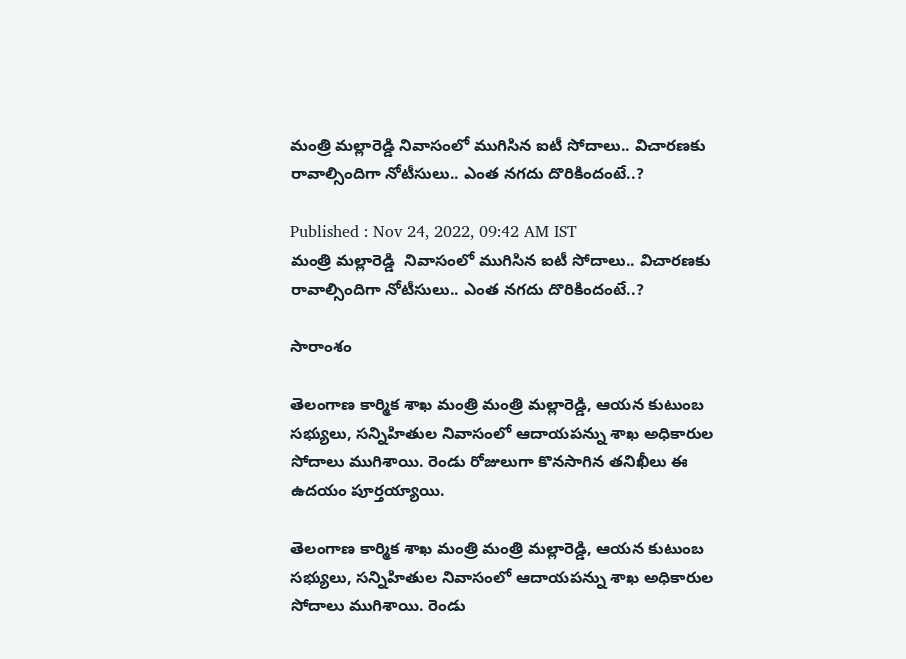మంత్రి మల్లారెడ్డి నివాసంలో ముగిసిన ఐటీ సోదాలు.. విచారణకు రావాల్సిందిగా నోటీసులు.. ఎంత నగదు దొరికిందంటే..?

Published : Nov 24, 2022, 09:42 AM IST
మంత్రి మల్లారెడ్డి  నివాసంలో ముగిసిన ఐటీ సోదాలు.. విచారణకు రావాల్సిందిగా నోటీసులు.. ఎంత నగదు దొరికిందంటే..?

సారాంశం

తెలంగాణ కార్మిక శాఖ మంత్రి మంత్రి మల్లారెడ్డి, ఆయన కుటుంబ సభ్యులు, సన్నిహితుల నివాసంలో ఆదాయపన్ను శాఖ అధికారుల సోదాలు ముగిశాయి. రెండు రోజులుగా కొనసాగిన తనిఖీలు ఈ ఉదయం పూర్తయ్యాయి.

తెలంగాణ కార్మిక శాఖ మంత్రి మంత్రి మల్లారెడ్డి, ఆయన కుటుంబ సభ్యులు, సన్నిహితుల నివాసంలో ఆదాయపన్ను శాఖ అధికారుల సోదాలు ముగిశాయి. రెండు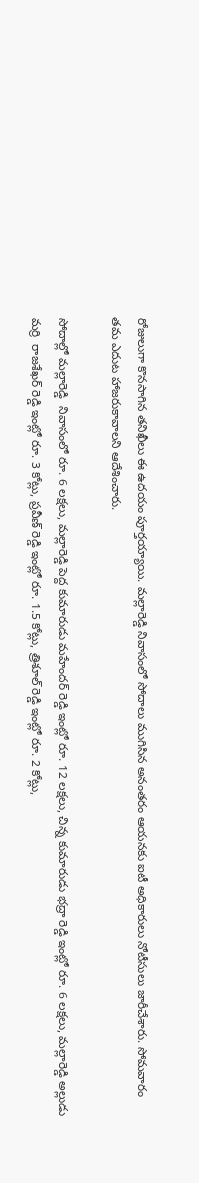రోజులుగా కొనసాగిన తనిఖీలు ఈ ఉదయం పూర్తయ్యాయి. మల్లారెడ్డి నివాసంలో సోదాలు ముగిసిన అనంతరం ఆయనకు ఐటీ అధికారులు నోటీసులు జారీచేశారు. సోమవారం తమ ఎదుట హాజరుకావాలని ఆదేశించారు.

సోదాల్లో మల్లారెడ్డి  నివాసంలో రూ. 6 లక్షలు, మల్లారెడ్డి పెద్ద కుమారుడు మహేందర్ రెడ్డి ఇంట్లో రూ. 12 లక్షలు, చిన్న కుమారుడు భద్రా రెడ్డి ఇంట్లో రూ. 6 లక్షలు, మల్లారెడ్డి అల్లుడు మర్రి  రాజశేఖర్ రెడ్డి ఇంట్లో రూ. 3 కోట్లు, ప్రవీణ్ రెడ్డి ఇంట్లో రూ. 1.5 కోట్లు, త్రిశూల్ రెడ్డి ఇంట్లో రూ. 2 కోట్లు,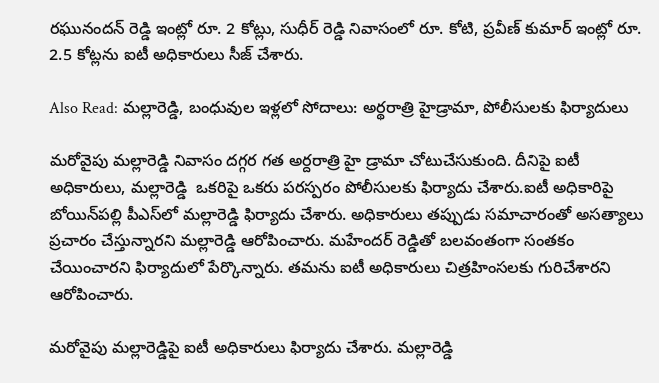రఘునందన్ రెడ్డి ఇంట్లో రూ. 2 కోట్లు, సుధీర్ రెడ్డి నివాసంలో రూ. కోటి, ప్రవీణ్ కుమార్ ఇంట్లో రూ. 2.5 కోట్లను ఐటీ అధికారులు సీజ్ చేశారు.

Also Read: మల్లారెడ్డి, బంధువుల ఇళ్లలో సోదాలు: అర్థరాత్రి హైడ్రామా, పోలీసులకు ఫిర్యాదులు

మరోవైపు మల్లారెడ్డి నివాసం దగ్గర గత అర్దరాత్రి హై డ్రామా చోటుచేసుకుంది. దీనిపై ఐటీ అధికారులు, మల్లారెడ్డి  ఒకరిపై ఒకరు పరస్పరం పోలీసులకు ఫిర్యాదు చేశారు.ఐటీ అధికారిపై బోయిన్‌పల్లి పీఎస్‌లో మల్లారెడ్డి ఫిర్యాదు చేశారు. అధికారులు తప్పుడు సమాచారంతో అసత్యాలు ప్రచారం చేస్తున్నారని మల్లారెడ్డి ఆరోపించారు. మహేందర్ రెడ్డితో బలవంతంగా సంతకం చేయించారని ఫిర్యాదులో పేర్కొన్నారు. తమను ఐటీ అధికారులు చిత్రహింసలకు గురిచేశారని ఆరోపించారు.

మరోవైపు మల్లారెడ్డిపై ఐటీ అధికారులు ఫిర్యాదు చేశారు. మల్లారెడ్డి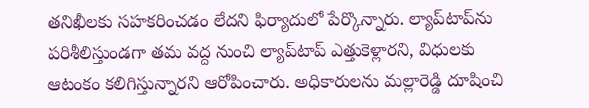తనిఖీలకు సహకరించడం లేదని ఫిర్యాదులో పేర్కొన్నారు. ల్యాప్‌టాప్‌ను పరిశీలిస్తుండగా తమ వద్ద నుంచి ల్యాప్‌టాప్ ఎత్తుకెళ్లారని, విధులకు ఆటంకం కలిగిస్తున్నారని ఆరోపించారు. అధికారులను మల్లారెడ్డి దూషించి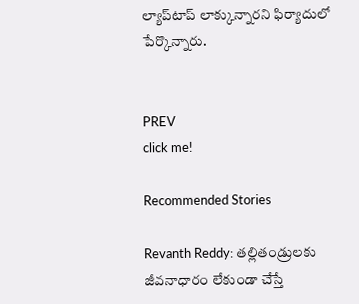ల్యాప్‌టాప్ లాక్కున్నారని ఫిర్యాదులో పేర్కొన్నారు.


PREV
click me!

Recommended Stories

Revanth Reddy: తల్లితండ్రులకు జీవనాధారం లేకుండా చేస్తే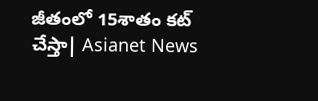జీతంలో 15శాతం కట్ చేస్తా| Asianet News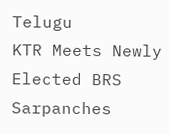Telugu
KTR Meets Newly Elected BRS Sarpanches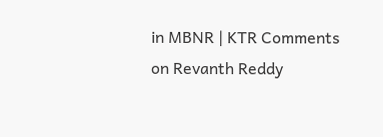in MBNR | KTR Comments on Revanth Reddy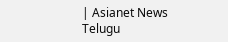| Asianet News Telugu